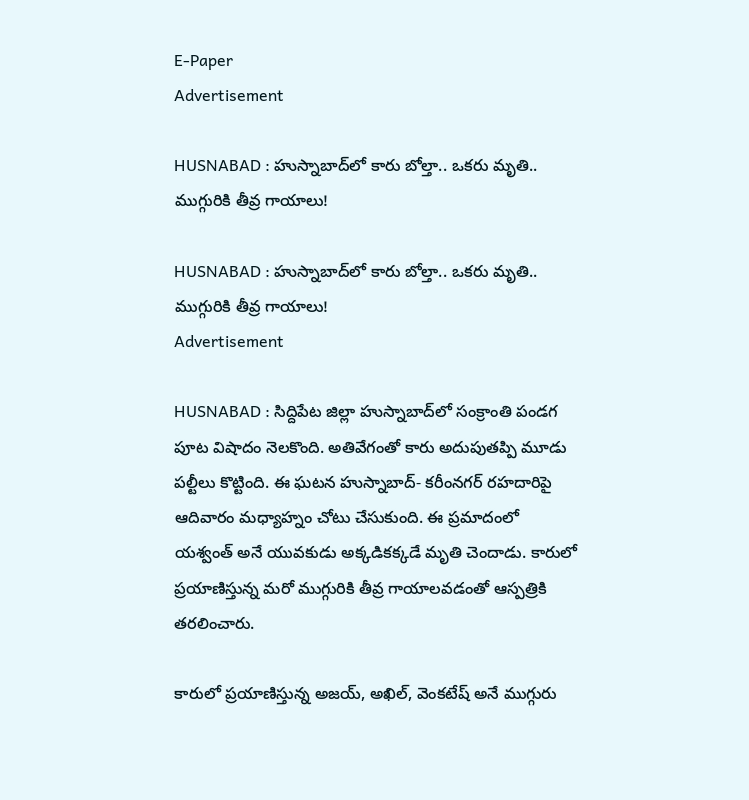E-Paper
Advertisement

HUSNABAD : హుస్నాబాద్‌లో కారు బోల్తా.. ఒకరు మృతి.. ముగ్గురికి తీవ్ర గాయాలు!

HUSNABAD : హుస్నాబాద్‌లో కారు బోల్తా.. ఒకరు మృతి.. ముగ్గురికి తీవ్ర గాయాలు!
Advertisement

HUSNABAD : సిద్దిపేట జిల్లా హుస్నాబాద్‌లో సంక్రాంతి పండగ పూట విషాదం నెలకొంది. అతివేగంతో కారు అదుపుతప్పి మూడు పల్టీలు కొట్టింది. ఈ ఘటన హుస్నాబాద్- కరీంనగర్ రహదారిపై ఆదివారం మధ్యాహ్నం చోటు చేసుకుంది. ఈ ప్రమాదంలో యశ్వంత్ అనే యువకుడు అక్కడికక్కడే మ‌ృతి చెందాడు. కారులో ప్రయాణిస్తున్న మరో ముగ్గురికి తీవ్ర గాయాలవడంతో ఆస్పత్రికి తరలించారు.

కారులో ప్రయాణిస్తున్న అజయ్, అఖిల్, వెంకటేష్ అనే ముగ్గురు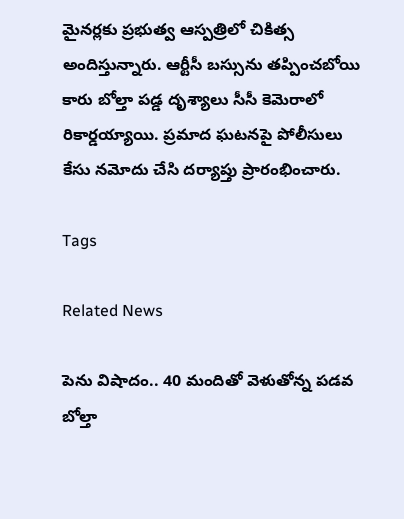మైనర్లకు ప్రభుత్వ ఆస్పత్రిలో చికిత్స అందిస్తున్నారు. ఆర్టీసీ బస్సును తప్పించబోయి కారు బోల్తా పడ్డ దృశ్యాలు సీసీ కెమెరాలో రికార్డయ్యాయి. ప్రమాద ఘటనపై పోలీసులు కేసు నమోదు చేసి దర్యాప్తు ప్రారంభించారు.

Tags

Related News

పెను విషాదం.. 40 మందితో వెళుతోన్న ప‌డ‌వ బోల్తా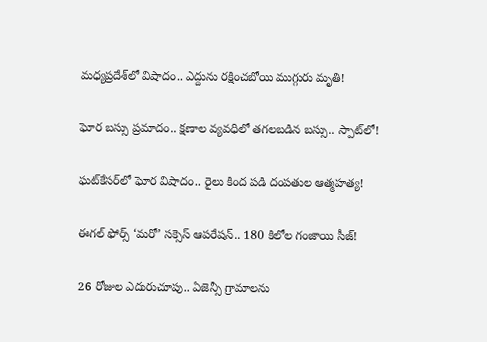మధ్యప్రదేశ్‌లో విషాదం.. ఎద్దును రక్షించబోయి ముగ్గురు మృతి!

ఘోర బస్సు ప్రమాదం.. క్షణాల వ్యవధిలో తగలబడిన బస్సు.. స్పాట్‌లో!

ఘట్‌కేసర్‌లో ఘోర విషాదం.. రైలు కింద పడి దంపతుల ఆత్మహత్య!

ఈగల్ ఫోర్స్ ‘మరో’ సక్సెస్ ఆపరేషన్.. 180 కిలోల గంజాయి సీజ్!

26 రోజుల ఎదురుచూపు.. ఏజెన్సీ గ్రామాలను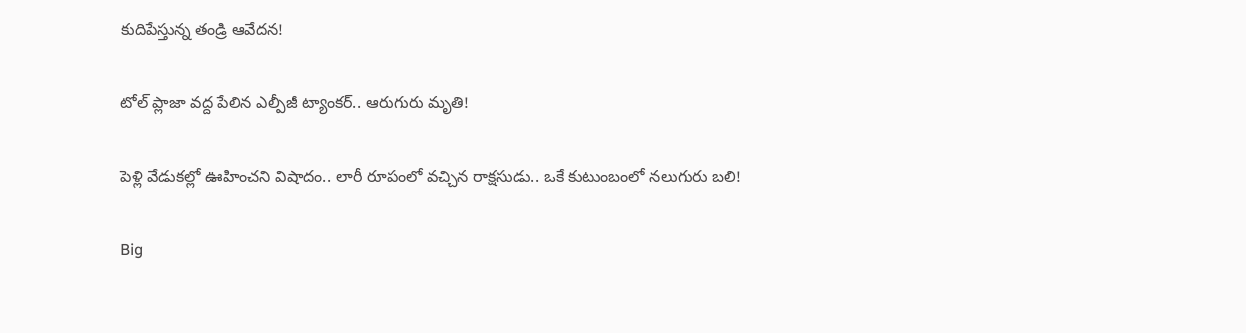కుదిపేస్తున్న తండ్రి ఆవేదన!

టోల్ ప్లాజా వద్ద పేలిన ఎల్పీజీ ట్యాంకర్.. ఆరుగురు మృతి!

పెళ్లి వేడుకల్లో ఊహించని విషాదం.. లారీ రూపంలో వచ్చిన రాక్షసుడు.. ఒకే కుటుంబంలో నలుగురు బలి!

Big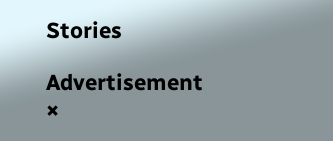Stories

Advertisement
×